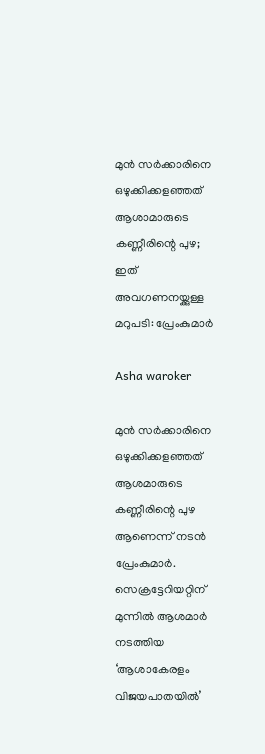മുൻ സർക്കാരിനെ ഒഴുക്കിക്കളഞ്ഞത് ആശാമാരുടെ കണ്ണീരിന്റെ പുഴ; ഇത് അവഗണനയ്ക്കുള്ള മറുപടി: പ്രേംകുമാർ

Asha waroker

മുൻ സർക്കാരിനെ ഒഴുക്കിക്കളഞ്ഞത് ആശമാരുടെ കണ്ണീരിന്റെ പുഴ ആണെന്ന് നടൻ പ്രേംകുമാര്‍. സെക്രട്ടേറിയറ്റിന് മുന്നില്‍ ആശമാര്‍ നടത്തിയ ‘ആശാകേരളം വിജയപാതയില്‍’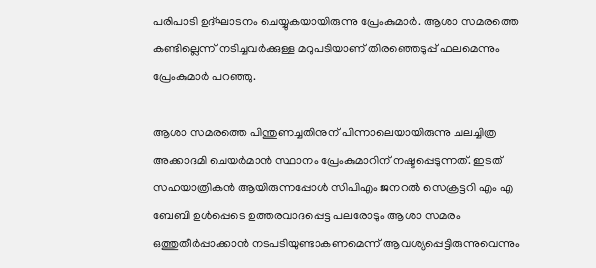പരിപാടി ഉദ്ഘാടനം ചെയ്യുകയായിരുന്നു പ്രേംകുമാര്‍. ആശാ സമരത്തെ കണ്ടില്ലെന്ന് നടിച്ചവർക്കുള്ള മറുപടിയാണ് തിരഞ്ഞെടുപ്പ് ഫലമെന്നും പ്രേംകുമാര്‍ പറഞ്ഞു.

ആശാ സമരത്തെ പിന്തുണച്ചതിനുന് പിന്നാലെയായിരുന്നു ചലച്ചിത്ര അക്കാദമി ചെയർമാൻ സ്ഥാനം പ്രേംകുമാറിന് നഷ്ടപ്പെടുന്നത്. ഇടത് സഹയാത്രികൻ ആയിരുന്നപ്പോൾ സിപിഎം ജനറൽ സെക്രട്ടറി എം എ ബേബി ഉൾപ്പെടെ ഉത്തരവാദപ്പെട്ട പലരോടും ആശാ സമരം ഒത്തുതീർപ്പാക്കാൻ നടപടിയുണ്ടാകണമെന്ന് ആവശ്യപ്പെട്ടിരുന്നുവെന്നും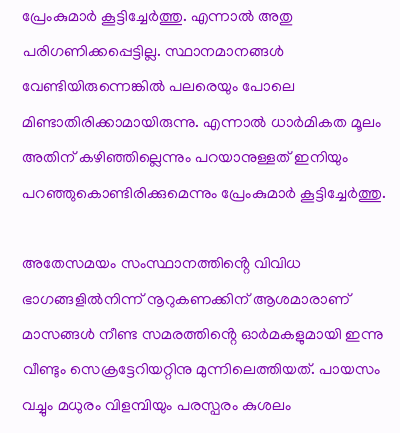പ്രേംകുമാർ കൂട്ടിച്ചേർത്തു. എന്നാൽ അതു പരിഗണിക്കപ്പെട്ടില്ല. സ്ഥാനമാനങ്ങൾ വേണ്ടിയിരുന്നെങ്കിൽ പലരെയും പോലെ മിണ്ടാതിരിക്കാമായിരുന്നു. എന്നാൽ ധാർമികത മൂലം അതിന് കഴിഞ്ഞില്ലെന്നും പറയാനുള്ളത് ഇനിയും പറഞ്ഞുകൊണ്ടിരിക്കുമെന്നും പ്രേംകുമാർ കൂട്ടിച്ചേർത്തു.

അതേസമയം സംസ്ഥാനത്തിൻ്റെ വിവിധ ഭാഗങ്ങളിൽനിന്ന് നൂറുകണക്കിന് ആശമാരാണ് മാസങ്ങൾ നീണ്ട സമരത്തിൻ്റെ ഓർമകളുമായി ഇന്നു വീണ്ടും സെക്രട്ടേറിയറ്റിനു മുന്നിലെത്തിയത്. പായസം വച്ചും മധുരം വിളമ്പിയും പരസ്പ‌രം കുശലം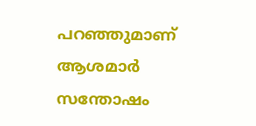പറഞ്ഞുമാണ് ആശമാർ സന്തോഷം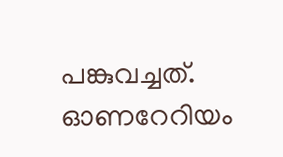പങ്കുവച്ചത്. ഓണറേറിയം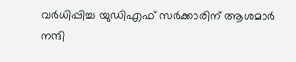വർധിപ്പിച്ച യുഡിഎഫ് സർക്കാരിന് ആശമാർ നന്ദി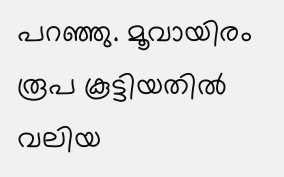പറഞ്ഞു. മൂവായിരം രൂപ കൂട്ടിയതിൽ വലിയ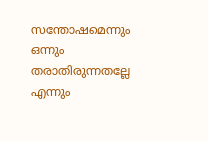സന്തോഷമെന്നും ഒന്നും തരാതിരുന്നതല്ലേ എന്നും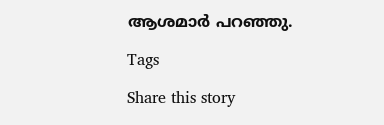ആശമാർ പറഞ്ഞു.

Tags

Share this story